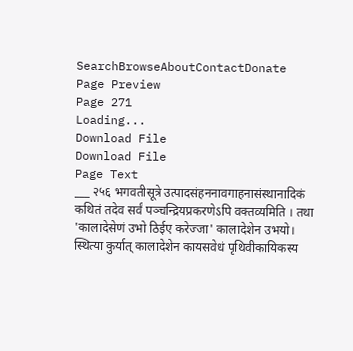SearchBrowseAboutContactDonate
Page Preview
Page 271
Loading...
Download File
Download File
Page Text
___ २५६ भगवतीसूत्रे उत्पादसंहननावगाहनासंस्थानादिकं कथितं तदेव सर्वं पञ्चन्द्रियप्रकरणेऽपि वक्तव्यमिति । तथा 'कालादेसेणं उभो ठिईए करेज्जा' कालादेशेन उभयो। स्थित्या कुर्यात् कालादेशेन कायसवेधं पृथिवीकायिकस्य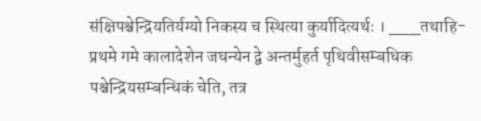संक्षिपश्चेन्द्रियतिर्यग्यो निकस्य च स्थित्या कुर्यादित्यर्थः । ___तथाहि-प्रथमे गमे कालादेशेन जघन्येन द्वे अन्तर्मुहर्त पृथिवीसम्बधिक पश्चेन्द्रियसम्बन्धिकं चेति, तत्र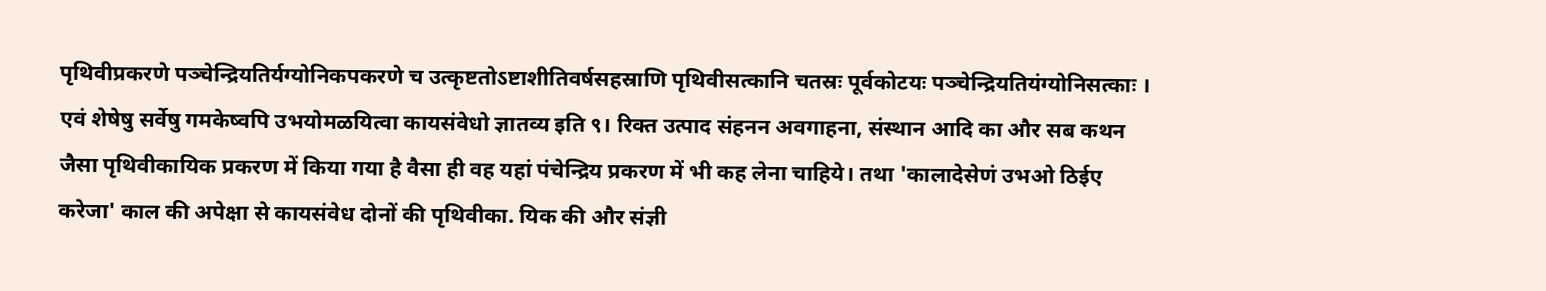पृथिवीप्रकरणे पञ्चेन्द्रियतिर्यग्योनिकपकरणे च उत्कृष्टतोऽष्टाशीतिवर्षसहस्राणि पृथिवीसत्कानि चतस्रः पूर्वकोटयः पञ्चेन्द्रियतियंग्योनिसत्काः । एवं शेषेषु सर्वेषु गमकेष्वपि उभयोमळयित्वा कायसंवेधो ज्ञातव्य इति ९। रिक्त उत्पाद संहनन अवगाहना, संस्थान आदि का और सब कथन जैसा पृथिवीकायिक प्रकरण में किया गया है वैसा ही वह यहां पंचेन्द्रिय प्रकरण में भी कह लेना चाहिये। तथा 'कालादेसेणं उभओ ठिईए करेजा' काल की अपेक्षा से कायसंवेध दोनों की पृथिवीका. यिक की और संज्ञी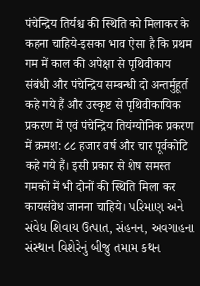पंचेन्द्रिय तिर्यश्च की स्थिति को मिलाकर के कहना चाहिये-इसका भाव ऐसा है कि प्रथम गम में काल की अपेक्षा से पृथिवीकाय संबंधी और पंचेन्द्रिय सम्बन्धी दो अन्तर्मुहूर्त कहे गये हैं और उस्कृष्ट से पृथिवीकायिक प्रकरण में एवं पंचेन्द्रिय तियंग्योनिक प्रकरण में क्रमश: ८८ हजार वर्ष और चार पूर्वकोटि कहे गये हैं। इसी प्रकार से शेष समस्त गमकों में भी दोनों की स्थिति मिला कर कायसंवेध जानना चाहिये। પરિમાણ અને સંવેધ શિવાય ઉત્પાત, સંહનન, અવગાહના સંસ્થાન વિશેરેનું બીજુ તમામ કથન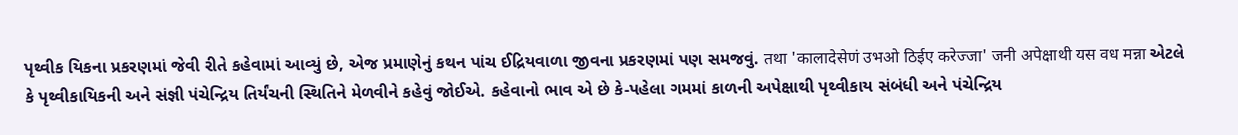પૃથ્વીક યિકના પ્રકરણમાં જેવી રીતે કહેવામાં આવ્યું છે, એજ પ્રમાણેનું કથન પાંચ ઈદ્રિયવાળા જીવના પ્રકરણમાં પણ સમજવું. तथा 'कालादेसेणं उभओ ठिईए करेज्जा' जनी अपेक्षाथी यस वध मन्ना એટલે કે પૃથ્વીકાયિકની અને સંજ્ઞી પંચેન્દ્રિય તિર્યંચની સ્થિતિને મેળવીને કહેવું જોઈએ. કહેવાનો ભાવ એ છે કે-પહેલા ગમમાં કાળની અપેક્ષાથી પૃથ્વીકાય સંબંધી અને પંચેન્દ્રિય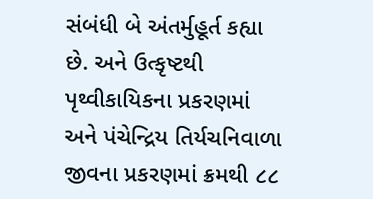સંબંધી બે અંતર્મુહૂર્ત કહ્યા છે. અને ઉત્કૃષ્ટથી પૃથ્વીકાયિકના પ્રકરણમાં અને પંચેન્દ્રિય તિર્યચનિવાળા જીવના પ્રકરણમાં ક્રમથી ૮૮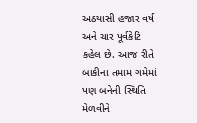અઠયાસી હજાર વર્ષ અને ચાર પૂર્વકેટિ કહેલ છે. આજ રીતે બાકીના તમામ ગમેમાં પણ બનેની સ્થિતિ મેળવીને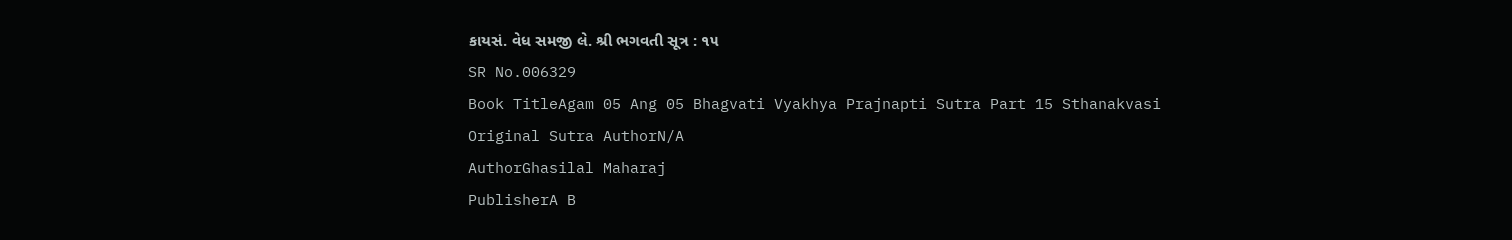કાયસં. વેધ સમજી લે. શ્રી ભગવતી સૂત્ર : ૧૫
SR No.006329
Book TitleAgam 05 Ang 05 Bhagvati Vyakhya Prajnapti Sutra Part 15 Sthanakvasi
Original Sutra AuthorN/A
AuthorGhasilal Maharaj
PublisherA B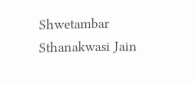Shwetambar Sthanakwasi Jain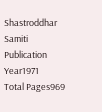Shastroddhar Samiti
Publication Year1971
Total Pages969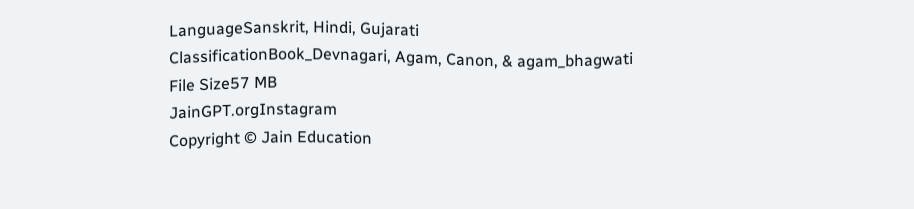LanguageSanskrit, Hindi, Gujarati
ClassificationBook_Devnagari, Agam, Canon, & agam_bhagwati
File Size57 MB
JainGPT.orgInstagram
Copyright © Jain Education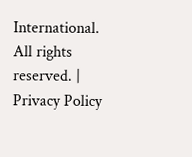International. All rights reserved. | Privacy Policy